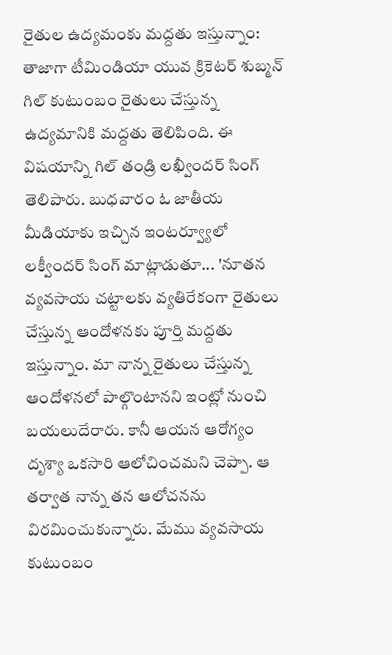రైతుల ఉద్యమంకు మద్దతు ఇస్తున్నాం:
తాజాగా టీమిండియా యువ క్రికెటర్ శుబ్మన్ గిల్ కుటుంబం రైతులు చేస్తున్న ఉద్యమానికి మద్దతు తెలిపింది. ఈ విషయాన్ని గిల్ తండ్రి లఖ్వీందర్ సింగ్ తెలిపారు. బుధవారం ఓ జాతీయ మీడియాకు ఇచ్చిన ఇంటర్వ్యూలో లక్వీందర్ సింగ్ మాట్లాడుతూ... 'నూతన వ్యవసాయ చట్టాలకు వ్యతిరేకంగా రైతులు చేస్తున్న ఆందోళనకు పూర్తి మద్దతు ఇస్తున్నాం. మా నాన్న రైతులు చేస్తున్న ఆందోళనలో పాల్గొంటానని ఇంట్లో నుంచి బయలుదేరారు. కానీ ఆయన ఆరోగ్యం దృశ్యా ఒకసారి ఆలోచించమని చెప్పా. ఆ తర్వాత నాన్న తన ఆలోచనను విరమించుకున్నారు. మేము వ్యవసాయ కుటుంబం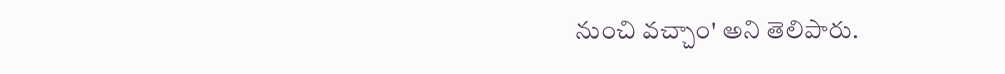నుంచి వచ్చాం' అని తెలిపారు.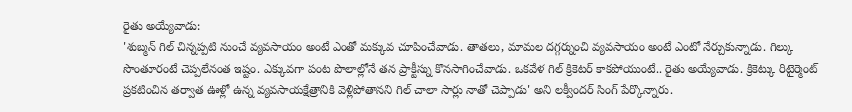రైతు అయ్యేవాడు:
'శుబ్మన్ గిల్ చిన్నప్పటి నుంచే వ్యవసాయం అంటే ఎంతో మక్కువ చూపించేవాడు. తాతలు, మామల దగ్గర్నుంచి వ్యవసాయం అంటే ఎంటో నేర్చుకున్నాడు. గిల్కు సొంతూరంటే చెప్పలేనంత ఇష్టం. ఎక్కువగా పంట పొలాల్లోనే తన ప్రాక్టీస్ను కొనసాగించేవాడు. ఒకవేళ గిల్ క్రికెటర్ కాకపోయుంటే.. రైతు అయ్యేవాడు. క్రికెట్కు రిటైర్మెంట్ ప్రకటించిన తర్వాత ఊళ్లో ఉన్న వ్యవసాయక్షేత్రానికి వెళ్లిపోతానని గిల్ చాలా సార్లు నాతో చెప్పాడు' అని లక్వీందర్ సింగ్ పేర్కొన్నారు.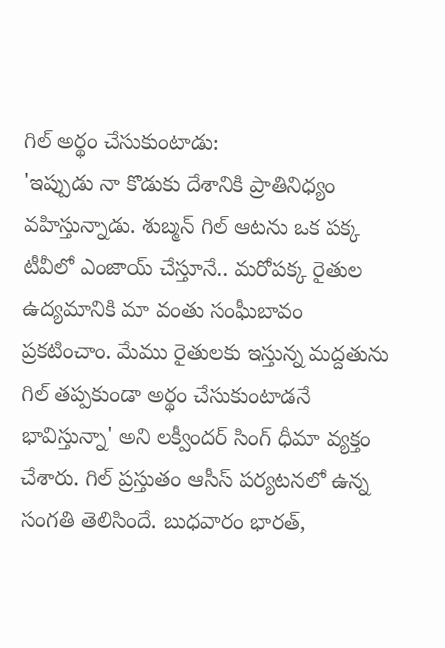గిల్ అర్థం చేసుకుంటాడు:
'ఇప్పుడు నా కొడుకు దేశానికి ప్రాతినిధ్యం వహిస్తున్నాడు. శుబ్మన్ గిల్ ఆటను ఒక పక్క టీవీలో ఎంజాయ్ చేస్తూనే.. మరోపక్క రైతుల ఉద్యమానికి మా వంతు సంఘీబావం ప్రకటించాం. మేము రైతులకు ఇస్తున్న మద్దతును గిల్ తప్పకుండా అర్థం చేసుకుంటాడనే భావిస్తున్నా' అని లక్వీందర్ సింగ్ ధీమా వ్యక్తం చేశారు. గిల్ ప్రస్తుతం ఆసీస్ పర్యటనలో ఉన్న సంగతి తెలిసిందే. బుధవారం భారత్,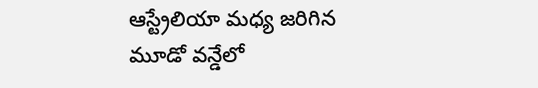ఆస్ట్రేలియా మధ్య జరిగిన మూడో వన్డేలో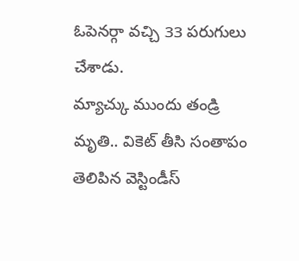ఓపెనర్గా వచ్చి 33 పరుగులు చేశాడు.
మ్యాచ్కు ముందు తండ్రి మృతి.. వికెట్ తీసి సంతాపం తెలిపిన వెస్టిండీస్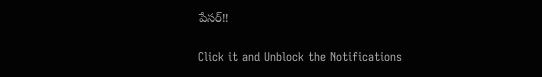పేసర్!!


Click it and Unblock the Notifications